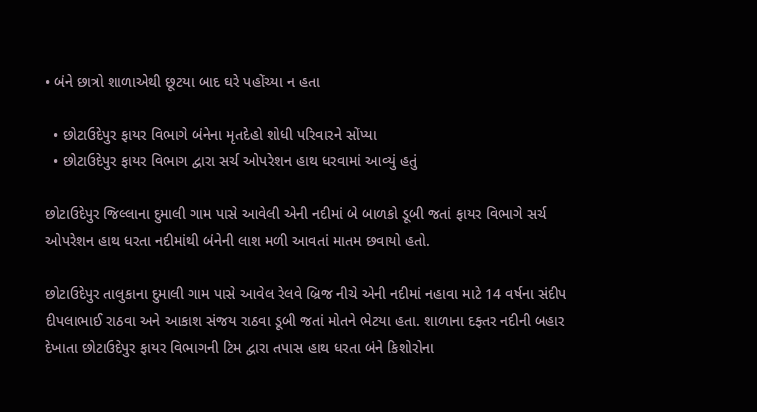• બંને છાત્રો શાળાએથી છૂટયા બાદ ઘરે પહોંચ્યા ન હતા

  • છોટાઉદેપુર ફાયર વિભાગે બંનેના મૃતદેહો શોધી પરિવારને સોંપ્યા
  • છોટાઉદેપુર ફાયર વિભાગ દ્વારા સર્ચ ઓપરેશન હાથ ધરવામાં આવ્યું હતું

છોટાઉદેપુર જિલ્લાના દુમાલી ગામ પાસે આવેલી એની નદીમાં બે બાળકો ડૂબી જતાં ફાયર વિભાગે સર્ચ ઓપરેશન હાથ ધરતા નદીમાંથી બંનેની લાશ મળી આવતાં માતમ છવાયો હતો.

છોટાઉદેપુર તાલુકાના દુમાલી ગામ પાસે આવેલ રેલવે બ્રિજ નીચે એની નદીમાં નહાવા માટે 14 વર્ષના સંદીપ દીપલાભાઈ રાઠવા અને આકાશ સંજય રાઠવા ડૂબી જતાં મોતને ભેટયા હતા. શાળાના દફ્તર નદીની બહાર દેખાતા છોટાઉદેપુર ફાયર વિભાગની ટિમ દ્વારા તપાસ હાથ ધરતા બંને કિશોરોના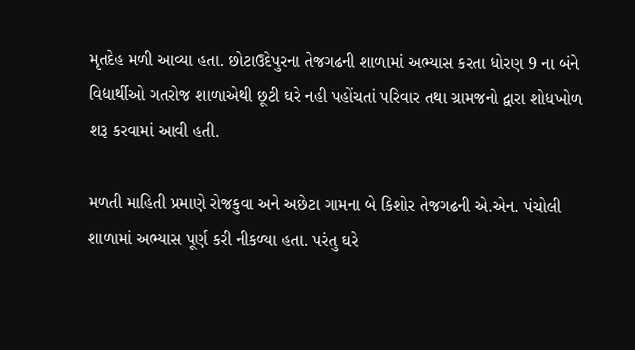મૃતદેહ મળી આવ્યા હતા. છોટાઉદેપુરના તેજગઢની શાળામાં અભ્યાસ કરતા ધોરણ 9 ના બંને વિદ્યાર્થીઓ ગતરોજ શાળાએથી છૂટી ઘરે નહી પહોંચતાં પરિવાર તથા ગ્રામજનો દ્વારા શોધખોળ શરૂ કરવામાં આવી હતી.

મળતી માહિતી પ્રમાણે રોજકુવા અને અછેટા ગામના બે કિશોર તેજગઢની એ.એન. પંચોલી શાળામાં અભ્યાસ પૂર્ણ કરી નીકળ્યા હતા. પરંતુ ઘરે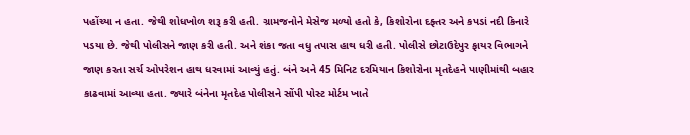પહોંચ્યા ન હતા. જેથી શોધખોળ શરૂ કરી હતી. ગ્રામજનોને મેસેજ મળ્યો હતો કે, કિશોરોના દફ્તર અને કપડાં નદી કિનારે પડયા છે. જેથી પોલીસને જાણ કરી હતી. અને શંકા જતા વધુ તપાસ હાથ ધરી હતી. પોલીસે છોટાઉદેપુર ફાયર વિભાગને જાણ કરતા સર્ચ ઓપરેશન હાથ ધરવામાં આવ્યું હતું. બંને અને 45 મિનિટ દરમિયાન કિશોરોના મૃતદેહને પાણીમાંથી બહાર કાઢવામાં આવ્યા હતા. જ્યારે બંનેના મૃતદેહ પોલીસને સોંપી પોસ્ટ મોર્ટમ ખાતે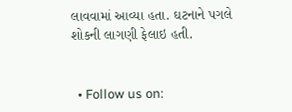લાવવામાં આવ્યા હતા. ઘટનાને પગલે શોકની લાગણી ફેલાઇ હતી.


  • Follow us on: